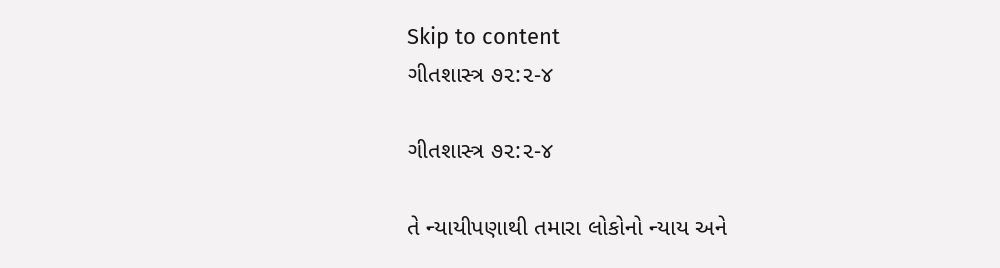Skip to content
ગીતશાસ્ત્ર ૭૨:૨-૪

ગીતશાસ્ત્ર ૭૨:૨-૪

તે ન્યાયીપણાથી તમારા લોકોનો ન્યાય અને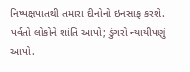નિષ્પક્ષપાતથી તમારા દીનોનો ઇનસાફ કરશે.
પર્વતો લોકોને શાંતિ આપો; ડુંગરો ન્યાયીપણું આપો.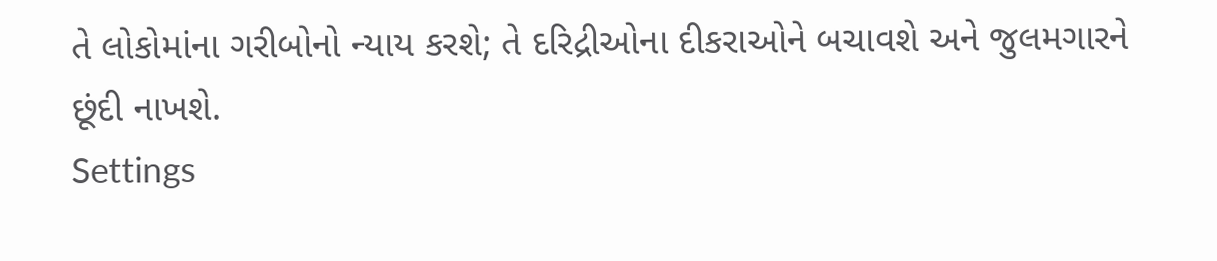તે લોકોમાંના ગરીબોનો ન્યાય કરશે; તે દરિદ્રીઓના દીકરાઓને બચાવશે અને જુલમગારને છૂંદી નાખશે.
Settings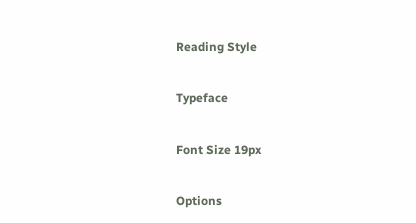Reading Style

Typeface

Font Size 19px

Options